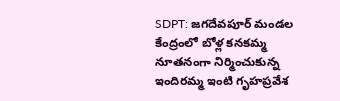SDPT: జగదేవపూర్ మండల కేంద్రంలో బోళ్ల కనకమ్మ నూతనంగా నిర్మించుకున్న ఇందిరమ్మ ఇంటి గృహప్రవేశ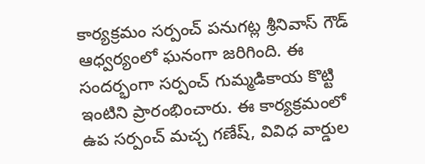కార్యక్రమం సర్పంచ్ పనుగట్ల శ్రీనివాస్ గౌడ్ ఆధ్వర్యంలో ఘనంగా జరిగింది. ఈ సందర్భంగా సర్పంచ్ గుమ్మడికాయ కొట్టి ఇంటిని ప్రారంభించారు. ఈ కార్యక్రమంలో ఉప సర్పంచ్ మచ్చ గణేష్, వివిధ వార్డుల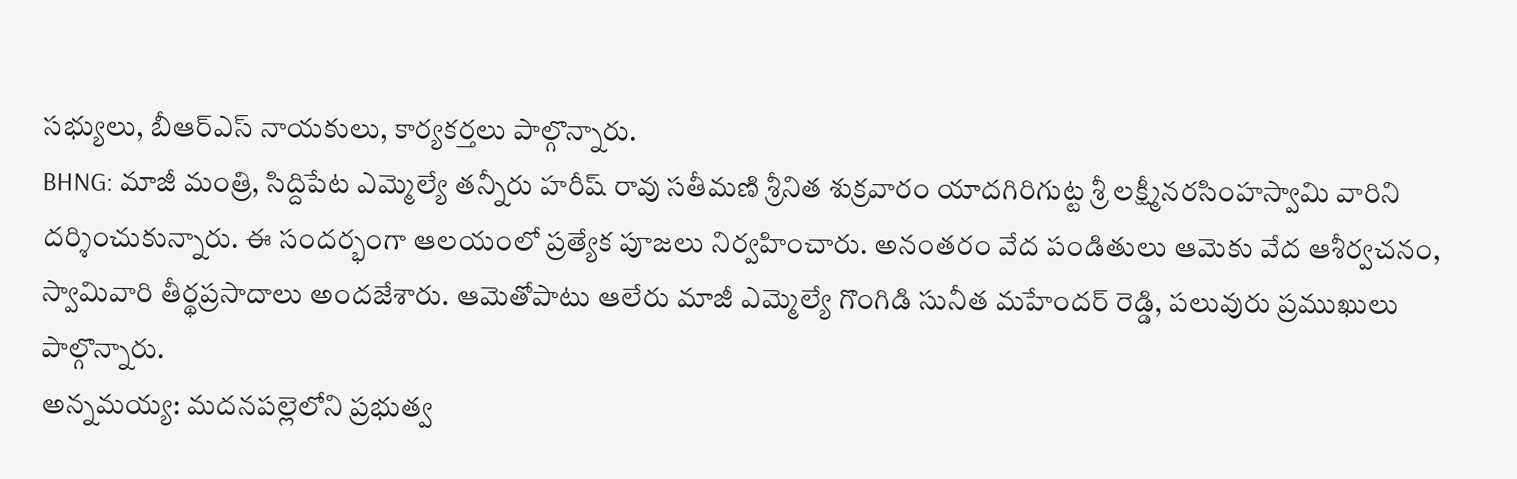సభ్యులు, బీఆర్ఎస్ నాయకులు, కార్యకర్తలు పాల్గొన్నారు.
BHNG: మాజీ మంత్రి, సిద్దిపేట ఎమ్మెల్యే తన్నీరు హరీష్ రావు సతీమణి శ్రీనిత శుక్రవారం యాదగిరిగుట్ట శ్రీ లక్ష్మీనరసింహస్వామి వారిని దర్శించుకున్నారు. ఈ సందర్భంగా ఆలయంలో ప్రత్యేక పూజలు నిర్వహించారు. అనంతరం వేద పండితులు ఆమెకు వేద ఆశీర్వచనం, స్వామివారి తీర్థప్రసాదాలు అందజేశారు. ఆమెతోపాటు ఆలేరు మాజీ ఎమ్మెల్యే గొంగిడి సునీత మహేందర్ రెడ్డి, పలువురు ప్రముఖులు పాల్గొన్నారు.
అన్నమయ్య: మదనపల్లెలోని ప్రభుత్వ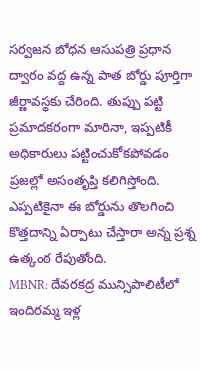సర్వజన బోధన ఆసుపత్రి ప్రధాన ద్వారం వద్ద ఉన్న పాత బోర్డు పూర్తిగా జీర్ణావస్థకు చేరింది. తుప్పు పట్టి ప్రమాదకరంగా మారినా, ఇప్పటికీ అధికారులు పట్టించుకోకపోవడం ప్రజల్లో అసంతృప్తి కలిగిస్తోంది. ఎప్పటికైనా ఈ బోర్డును తొలగించి కొత్తదాన్ని ఏర్పాటు చేస్తారా అన్న ప్రశ్న ఉత్కంఠ రేపుతోంది.
MBNR: దేవరకద్ర మున్సిపాలిటీలో ఇందిరమ్మ ఇళ్ల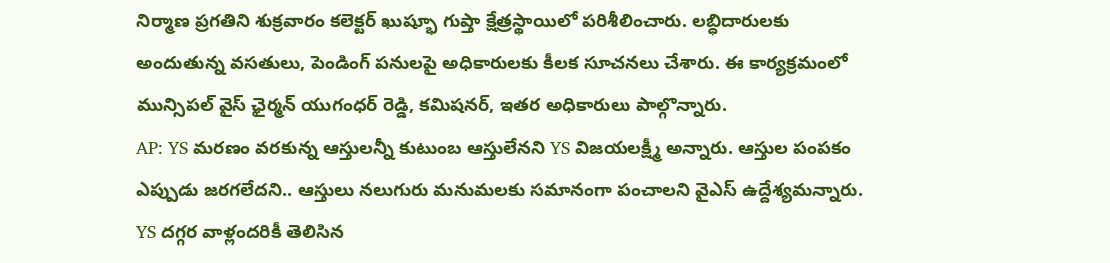నిర్మాణ ప్రగతిని శుక్రవారం కలెక్టర్ ఖుష్భూ గుప్తా క్షేత్రస్థాయిలో పరిశీలించారు. లబ్ధిదారులకు అందుతున్న వసతులు, పెండింగ్ పనులపై అధికారులకు కీలక సూచనలు చేశారు. ఈ కార్యక్రమంలో మున్సిపల్ వైస్ ఛైర్మన్ యుగంధర్ రెడ్డి, కమిషనర్, ఇతర అధికారులు పాల్గొన్నారు.
AP: YS మరణం వరకున్న ఆస్తులన్నీ కుటుంబ ఆస్తులేనని YS విజయలక్ష్మీ అన్నారు. ఆస్తుల పంపకం ఎప్పుడు జరగలేదని.. ఆస్తులు నలుగురు మనుమలకు సమానంగా పంచాలని వైఎస్ ఉద్దేశ్యమన్నారు. YS దగ్గర వాళ్లందరికీ తెలిసిన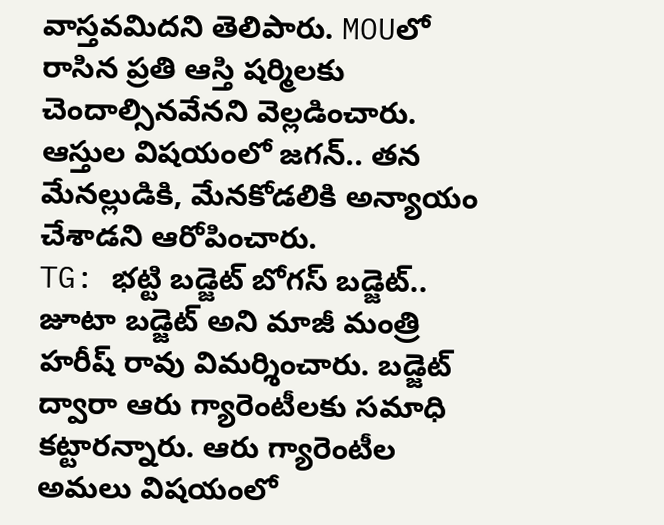వాస్తవమిదని తెలిపారు. MOUలో రాసిన ప్రతి ఆస్తి షర్మిలకు చెందాల్సినవేనని వెల్లడించారు. ఆస్తుల విషయంలో జగన్.. తన మేనల్లుడికి, మేనకోడలికి అన్యాయం చేశాడని ఆరోపించారు.
TG: భట్టి బడ్జెట్ బోగస్ బడ్జెట్.. జూటా బడ్జెట్ అని మాజీ మంత్రి హరీష్ రావు విమర్శించారు. బడ్జెట్ ద్వారా ఆరు గ్యారెంటీలకు సమాధి కట్టారన్నారు. ఆరు గ్యారెంటీల అమలు విషయంలో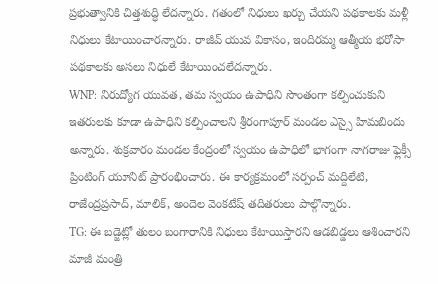ప్రభుత్వానికి చిత్తశుద్ధి లేదన్నారు. గతంలో నిధులు ఖర్చు చేయని పథకాలకు మళ్లీ నిధులు కేటాయించారన్నారు. రాజీవ్ యువ వికాసం, ఇందిరమ్మ ఆత్మీయ భరోసా పథకాలకు అసలు నిధులే కేటాయించలేదన్నారు.
WNP: నిరుద్యోగ యువత, తమ స్వయం ఉపాధిని సొంతంగా కల్పించుకుని ఇతరులకు కూడా ఉపాధిని కల్పించాలని శ్రీరంగాపూర్ మండల ఎస్సై హిమబిందు అన్నారు. శుక్రవారం మండల కేంద్రంలో స్వయం ఉపాధిలో భాగంగా నాగరాజు ఫ్లెక్సీ ప్రింటింగ్ యూనిట్ ప్రారంభించారు. ఈ కార్యక్రమంలో సర్పంచ్ మద్దిలేటి, రాజేంద్రప్రసాద్, మాలిక్, అందెల వెంకటేష్ తదితరులు పాల్గొన్నారు.
TG: ఈ బడ్జెట్లో తులం బంగారానికి నిధులు కేటాయిస్తారని ఆడబిడ్డలు ఆశించారని మాజీ మంత్రి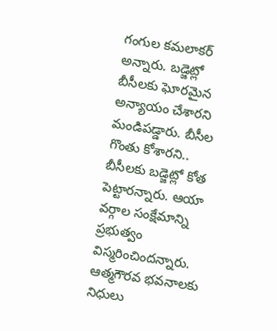గంగుల కమలాకర్ అన్నారు. బడ్జెట్లో బీసీలకు ఘోరమైన అన్యాయం చేశారని మండిపడ్డారు. బీసీల గొంతు కోశారని.. బీసీలకు బడ్జెట్లో కోత పెట్టారన్నారు. ఆయా వర్గాల సంక్షేమాన్ని ప్రభుత్వం విస్మరించిందన్నారు. ఆత్మగౌరవ భవనాలకు నిధులు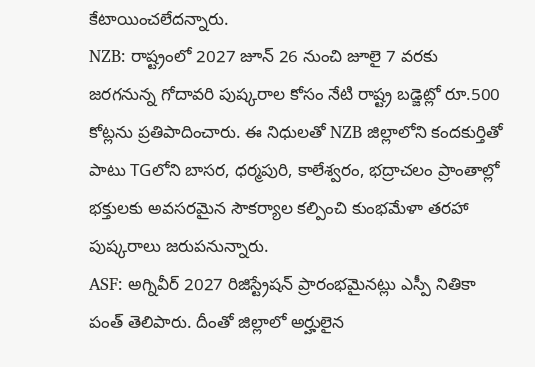కేటాయించలేదన్నారు.
NZB: రాష్ట్రంలో 2027 జూన్ 26 నుంచి జూలై 7 వరకు జరగనున్న గోదావరి పుష్కరాల కోసం నేటి రాష్ట్ర బడ్జెట్లో రూ.500 కోట్లను ప్రతిపాదించారు. ఈ నిధులతో NZB జిల్లాలోని కందకుర్తితో పాటు TGలోని బాసర, ధర్మపురి, కాలేశ్వరం, భద్రాచలం ప్రాంతాల్లో భక్తులకు అవసరమైన సౌకర్యాల కల్పించి కుంభమేళా తరహా పుష్కరాలు జరుపనున్నారు.
ASF: అగ్నివీర్ 2027 రిజిస్ట్రేషన్ ప్రారంభమైనట్లు ఎస్పీ నితికా పంత్ తెలిపారు. దీంతో జిల్లాలో అర్హులైన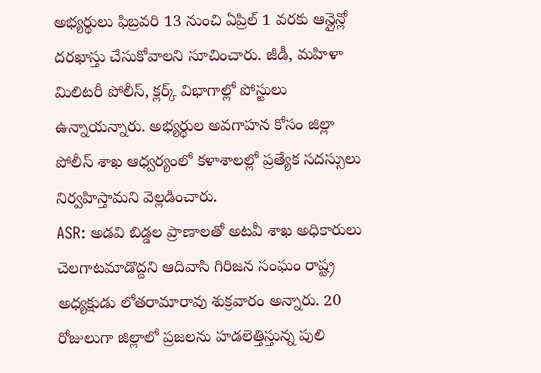అభ్యర్థులు ఫిబ్రవరి 13 నుంచి ఏప్రిల్ 1 వరకు ఆన్లైన్లో దరఖాస్తు చేసుకోవాలని సూచించారు. జీడీ, మహిళా మిలిటరీ పోలీస్, క్లర్క్ విభాగాల్లో పోస్టులు ఉన్నాయన్నారు. అభ్యర్థుల అవగాహన కోసం జిల్లా పోలీస్ శాఖ ఆధ్వర్యంలో కళాశాలల్లో ప్రత్యేక సదస్సులు నిర్వహిస్తామని వెల్లడించారు.
ASR: అడవి బిడ్డల ప్రాణాలతో అటవీ శాఖ అధికారులు చెలగాటమాడొద్దని ఆదివాసి గిరిజన సంఘం రాష్ట్ర అధ్యక్షుడు లోతరామారావు శుక్రవారం అన్నారు. 20 రోజులుగా జిల్లాలో ప్రజలను హడలెత్తిస్తున్న పులి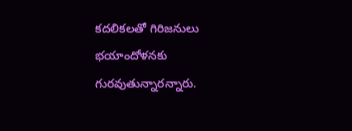కదలికలతో గిరిజనులు భయాందోళనకు గురవుతున్నారన్నారు.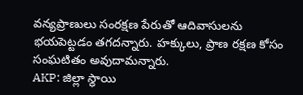వన్యప్రాణులు సంరక్షణ పేరుతో ఆదివాసులను భయపెట్టడం తగదన్నారు. హక్కులు, ప్రాణ రక్షణ కోసం సంఘటితం అవుదామన్నారు.
AKP: జిల్లా స్థాయి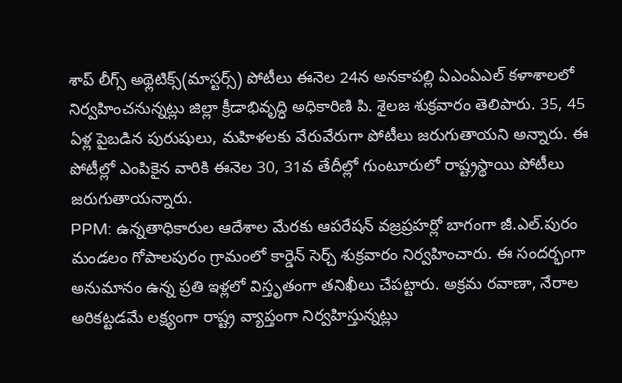శాప్ లీగ్స్ అథ్లెటిక్స్(మాస్టర్స్) పోటీలు ఈనెల 24న అనకాపల్లి ఏఎంఏఎల్ కళాశాలలో నిర్వహించనున్నట్లు జిల్లా క్రీడాభివృద్ధి అధికారిణి పి. శైలజ శుక్రవారం తెలిపారు. 35, 45 ఏళ్ల పైబడిన పురుషులు, మహిళలకు వేరువేరుగా పోటీలు జరుగుతాయని అన్నారు. ఈ పోటీల్లో ఎంపికైన వారికి ఈనెల 30, 31వ తేదీల్లో గుంటూరులో రాష్ట్రస్థాయి పోటీలు జరుగుతాయన్నారు.
PPM: ఉన్నతాధికారుల ఆదేశాల మేరకు ఆపరేషన్ వజ్రప్రహర్లో బాగంగా జీ.ఎల్.పురం మండలం గోపాలపురం గ్రామంలో కార్డెన్ సెర్చ్ శుక్రవారం నిర్వహించారు. ఈ సందర్భంగా అనుమానం ఉన్న ప్రతి ఇళ్లలో విస్తృతంగా తనిఖీలు చేపట్టారు. అక్రమ రవాణా, నేరాల అరికట్టడమే లక్ష్యంగా రాష్ట్ర వ్యాప్తంగా నిర్వహిస్తున్నట్లు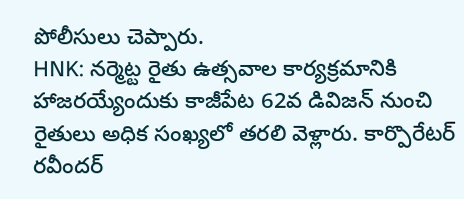పోలీసులు చెప్పారు.
HNK: నర్మెట్ట రైతు ఉత్సవాల కార్యక్రమానికి హాజరయ్యేందుకు కాజీపేట 62వ డివిజన్ నుంచి రైతులు అధిక సంఖ్యలో తరలి వెళ్లారు. కార్పొరేటర్ రవీందర్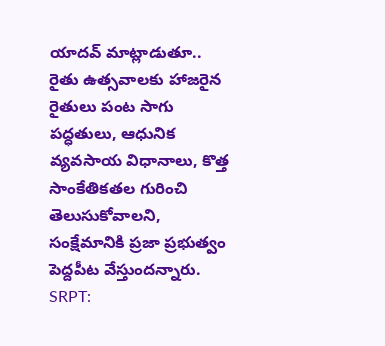యాదవ్ మాట్లాడుతూ.. రైతు ఉత్సవాలకు హాజరైన రైతులు పంట సాగు పద్ధతులు, ఆధునిక వ్యవసాయ విధానాలు, కొత్త సాంకేతికతల గురించి తెలుసుకోవాలని, సంక్షేమానికి ప్రజా ప్రభుత్వం పెద్దపీట వేస్తుందన్నారు.
SRPT: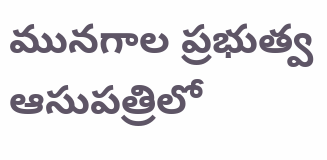మునగాల ప్రభుత్వ ఆసుపత్రిలో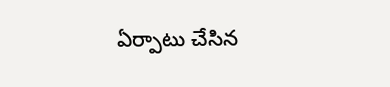ఏర్పాటు చేసిన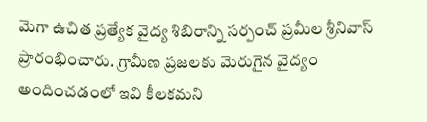మెగా ఉచిత ప్రత్యేక వైద్య శిబిరాన్ని సర్పంచ్ ప్రమీల శ్రీనివాస్ ప్రారంభించారు. గ్రామీణ ప్రజలకు మెరుగైన వైద్యం అందించడంలో ఇవి కీలకమని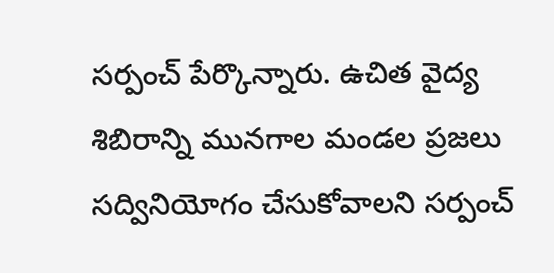సర్పంచ్ పేర్కొన్నారు. ఉచిత వైద్య శిబిరాన్ని మునగాల మండల ప్రజలు సద్వినియోగం చేసుకోవాలని సర్పంచ్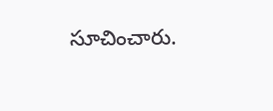సూచించారు.